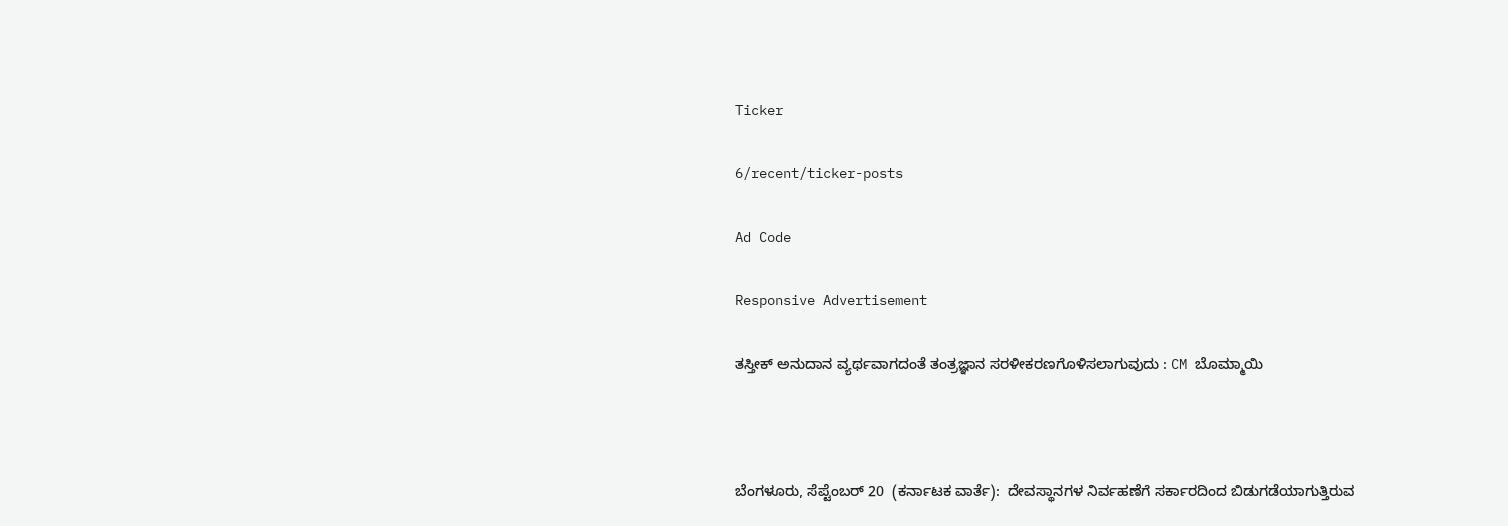Ticker

6/recent/ticker-posts

Ad Code

Responsive Advertisement

ತಸ್ತೀಕ್ ಅನುದಾನ ವ್ಯರ್ಥವಾಗದಂತೆ ತಂತ್ರಜ್ಞಾನ ಸರಳೀಕರಣಗೊಳಿಸಲಾಗುವುದು : CM ಬೊಮ್ಮಾಯಿ



ಬೆಂಗಳೂರು, ಸೆಪ್ಟೆಂಬರ್ 20  (ಕರ್ನಾಟಕ ವಾರ್ತೆ):  ದೇವಸ್ಥಾನಗಳ ನಿರ್ವಹಣೆಗೆ ಸರ್ಕಾರದಿಂದ ಬಿಡುಗಡೆಯಾಗುತ್ತಿರುವ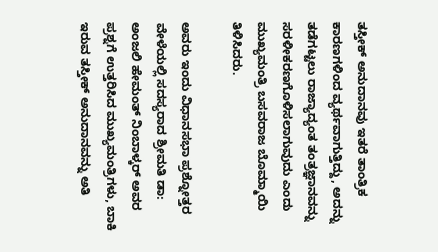ತಸ್ತೀಕ್ ಅನುದಾನವು ಇತರೆ ತಾಂತ್ರಿಕ ಕಾರಣಗಳಿಂದ ವ್ಯರ್ಥವಾಗುತ್ತಿದ್ದು, ಅದನ್ನು ತಡೆಗಟ್ಟಲು ರಾಜ್ಯಾದ್ಯಂತ ತಂತ್ರಜ್ಞಾನವನ್ನು ಸರಳೀಕರಣಗೊಳಿಸಲಾಗುವುದು ಎಂದು ಮುಖ್ಯಮಂತ್ರಿ ಬಸವರಾಜ ಬೊಮ್ಮಾಯಿ ತಿಳಿಸಿದರು.

ಅವರು ಇಂದು ವಿಧಾನಸಭಾ ಪ್ರಶ್ನೋತ್ತರ ವೇಳೆಯಲ್ಲಿ ಸದಸ್ಯರಾದ ಶ್ರೀಮತಿ ಡಾ: ಅಂಜಲಿ ಹೇಮಂತ್ ನಿಂಬಾಳ್ಕರ್ ಅವರ ಪ್ರಶ್ನಗೆ ಉತ್ತರಿಸಿದ ಮುಖ್ಯಮಂತ್ರಿಗಳು, ಬಾಕಿ ಇರುವ ತಸ್ತೀಕ್ ಅನುದಾನವನ್ನು ಅತಿ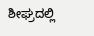ಶೀಘ್ರದಲ್ಲಿ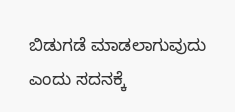ಬಿಡುಗಡೆ ಮಾಡಲಾಗುವುದು ಎಂದು ಸದನಕ್ಕೆ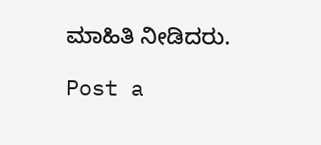ಮಾಹಿತಿ ನೀಡಿದರು.

Post a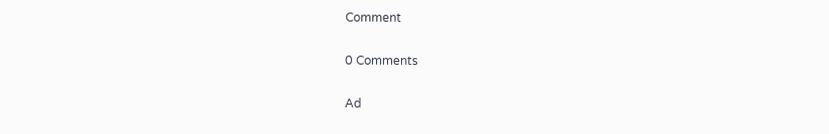Comment

0 Comments

Ad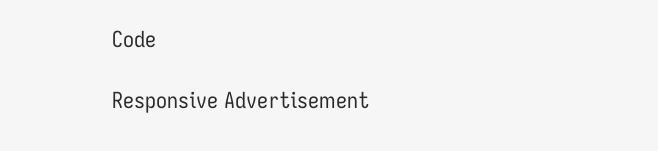Code

Responsive Advertisement